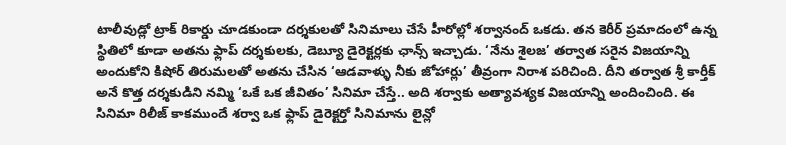టాలీవుడ్లో ట్రాక్ రికార్డు చూడకుండా దర్శకులతో సినిమాలు చేసే హీరోల్లో శర్వానంద్ ఒకడు. తన కెరీర్ ప్రమాదంలో ఉన్న స్థితిలో కూడా అతను ఫ్లాప్ దర్శకులకు, డెబ్యూ డైరెక్టర్లకు ఛాన్స్ ఇచ్చాడు. ‘నేను శైలజ’ తర్వాత సరైన విజయాన్ని అందుకోని కిషోర్ తిరుమలతో అతను చేసిన ‘ఆడవాళ్ళు నీకు జోహార్లు’ తీవ్రంగా నిరాశ పరిచింది. దీని తర్వాత శ్రీ కార్తీక్ అనే కొత్త దర్శకుడిని నమ్మి ‘ఒకే ఒక జీవితం’ సినిమా చేస్తే.. అది శర్వాకు అత్యావశ్యక విజయాన్ని అందించింది. ఈ సినిమా రిలీజ్ కాకముందే శర్వా ఒక ఫ్లాప్ డైరెక్టర్తో సినిమాను లైన్లో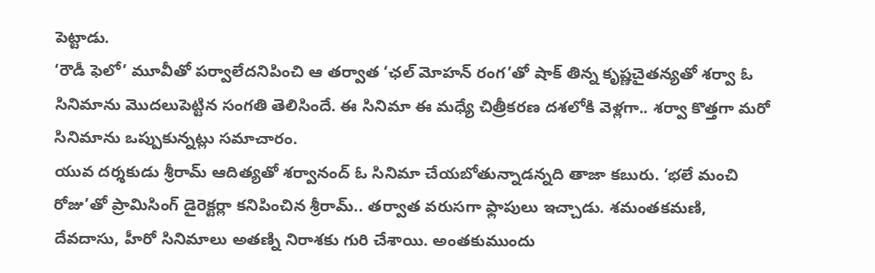పెట్టాడు.
‘రౌడీ ఫెలో’ మూవీతో పర్వాలేదనిపించి ఆ తర్వాత ‘ఛల్ మోహన్ రంగ’తో షాక్ తిన్న కృష్ణచైతన్యతో శర్వా ఓ సినిమాను మొదలుపెట్టిన సంగతి తెలిసిందే. ఈ సినిమా ఈ మధ్యే చిత్రీకరణ దశలోకి వెళ్లగా.. శర్వా కొత్తగా మరో సినిమాను ఒప్పుకున్నట్లు సమాచారం.
యువ దర్శకుడు శ్రీరామ్ ఆదిత్యతో శర్వానంద్ ఓ సినిమా చేయబోతున్నాడన్నది తాజా కబురు. ‘భలే మంచి రోజు’తో ప్రామిసింగ్ డైరెక్టర్లా కనిపించిన శ్రీరామ్.. తర్వాత వరుసగా ఫ్లాపులు ఇచ్చాడు. శమంతకమణి, దేవదాసు, హీరో సినిమాలు అతణ్ని నిరాశకు గురి చేశాయి. అంతకుముందు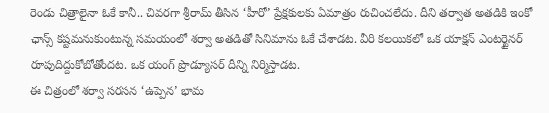రెండు చిత్రాలైనా ఓకే కానీ.. చివరగా శ్రీరామ్ తీసిన ‘హీరో’ ప్రేక్షకులకు ఏమాత్రం రుచించలేదు. దీని తర్వాత అతడికి ఇంకో ఛాన్స్ కష్టమనుకుంటున్న సమయంలో శర్వా అతడితో సినిమాను ఓకే చేశాడట. వీరి కలయికలో ఒక యాక్షన్ ఎంటర్టైనర్ రూపుదిద్దుకోబోతోందట. ఒక యంగ్ ప్రొడ్యూసర్ దీన్ని నిర్మిస్తాడట.
ఈ చిత్రంలో శర్వా సరసన ‘ఉప్పెన’ భామ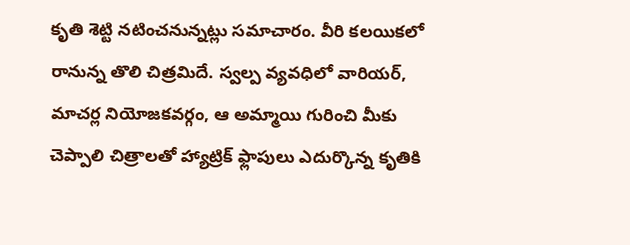కృతి శెట్టి నటించనున్నట్లు సమాచారం. వీరి కలయికలో రానున్న తొలి చిత్రమిదే. స్వల్ప వ్యవధిలో వారియర్, మాచర్ల నియోజకవర్గం, ఆ అమ్మాయి గురించి మీకు చెప్పాలి చిత్రాలతో హ్యాట్రిక్ ఫ్లాపులు ఎదుర్కొన్న కృతికి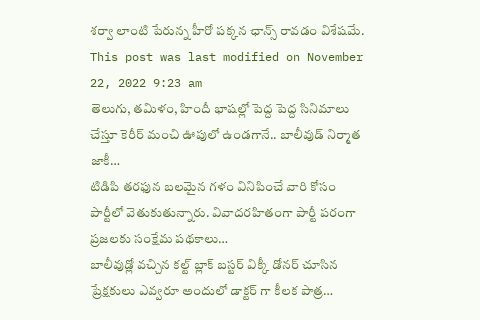శర్వా లాంటి పేరున్న హీరో పక్కన ఛాన్స్ రావడం విశేషమే.
This post was last modified on November 22, 2022 9:23 am
తెలుగు, తమిళం, హిందీ భాషల్లో పెద్ద పెద్ద సినిమాలు చేస్తూ కెరీర్ మంచి ఊపులో ఉండగానే.. బాలీవుడ్ నిర్మాత జాకీ…
టిడిపి తరఫున బలమైన గళం వినిపించే వారి కోసం పార్టీలో వెతుకుతున్నారు. వివాదరహితంగా పార్టీ పరంగా ప్రజలకు సంక్షేమ పథకాలు…
బాలీవుడ్లో వచ్చిన కల్ట్ బ్లాక్ బస్టర్ విక్కీ డోనర్ చూసిన ప్రేక్షకులు ఎవ్వరూ అందులో డాక్టర్ గా కీలక పాత్ర…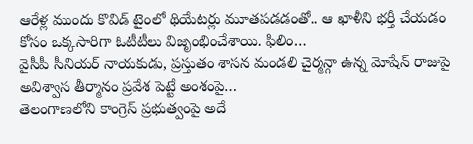ఆరేళ్ల ముందు కొవిడ్ టైంలో థియేటర్లు మూతపడడంతో.. ఆ ఖాళీని భర్తీ చేయడం కోసం ఒక్కసారిగా ఓటీటీలు విజృంభించేశాయి. ఫిలిం…
వైసీపీ సీనియర్ నాయకుడు, ప్రస్తుతం శాసన మండలి చైర్మన్గా ఉన్న మోషేన్ రాజుపై అవిశ్వాస తీర్మానం ప్రవేశ పెట్టే అంశంపై…
తెలంగాణలోని కాంగ్రెస్ ప్రభుత్వంపై అదే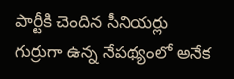పార్టీకి చెందిన సీనియర్లు గుర్రుగా ఉన్న నేపథ్యంలో అనేక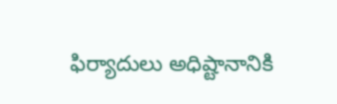ఫిర్యాదులు అధిష్టానానికి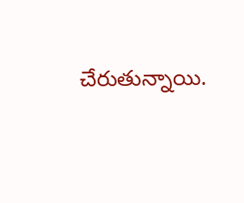చేరుతున్నాయి.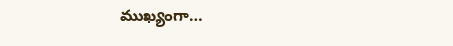ముఖ్యంగా…